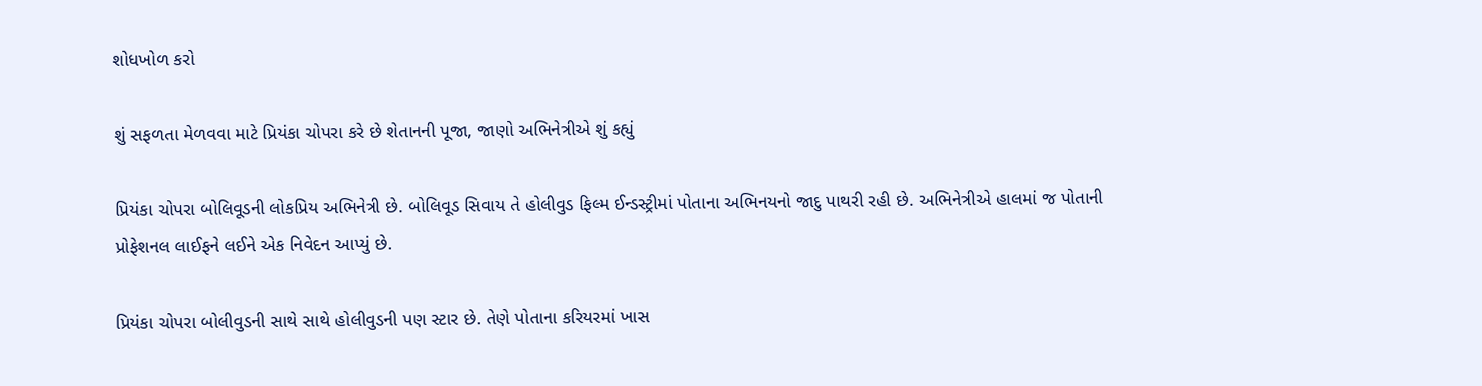શોધખોળ કરો

શું સફળતા મેળવવા માટે પ્રિયંકા ચોપરા કરે છે શેતાનની પૂજા, જાણો અભિનેત્રીએ શું કહ્યું

પ્રિયંકા ચોપરા બોલિવૂડની લોકપ્રિય અભિનેત્રી છે. બોલિવૂડ સિવાય તે હોલીવુડ ફિલ્મ ઈન્ડસ્ટ્રીમાં પોતાના અભિનયનો જાદુ પાથરી રહી છે. અભિનેત્રીએ હાલમાં જ પોતાની પ્રોફેશનલ લાઈફને લઈને એક નિવેદન આપ્યું છે.

પ્રિયંકા ચોપરા બોલીવુડની સાથે સાથે હોલીવુડની પણ સ્ટાર છે. તેણે પોતાના કરિયરમાં ખાસ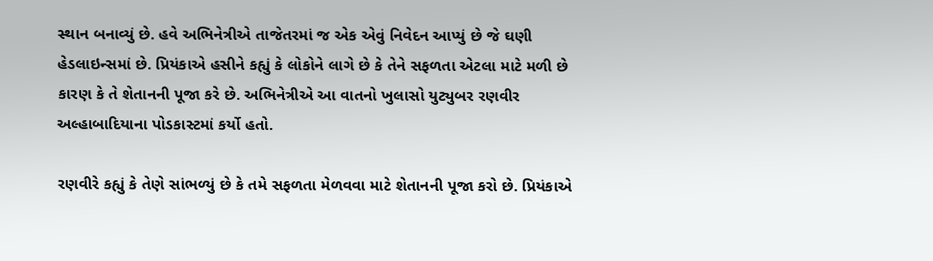સ્થાન બનાવ્યું છે. હવે અભિનેત્રીએ તાજેતરમાં જ એક એવું નિવેદન આપ્યું છે જે ઘણી હેડલાઇન્સમાં છે. પ્રિયંકાએ હસીને કહ્યું કે લોકોને લાગે છે કે તેને સફળતા એટલા માટે મળી છે કારણ કે તે શેતાનની પૂજા કરે છે. અભિનેત્રીએ આ વાતનો ખુલાસો યુટ્યુબર રણવીર અલ્હાબાદિયાના પોડકાસ્ટમાં કર્યો હતો.

રણવીરે કહ્યું કે તેણે સાંભળ્યું છે કે તમે સફળતા મેળવવા માટે શેતાનની પૂજા કરો છે. પ્રિયંકાએ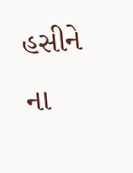હસીને  ના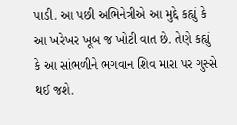પાડી. આ પછી અભિનેત્રીએ આ મુદ્દે કહ્યું કે આ ખરેખર ખૂબ જ ખોટી વાત છે. તેણે કહ્યું કે આ સાંભળીને ભગવાન શિવ મારા પર ગુસ્સે થઈ જશે.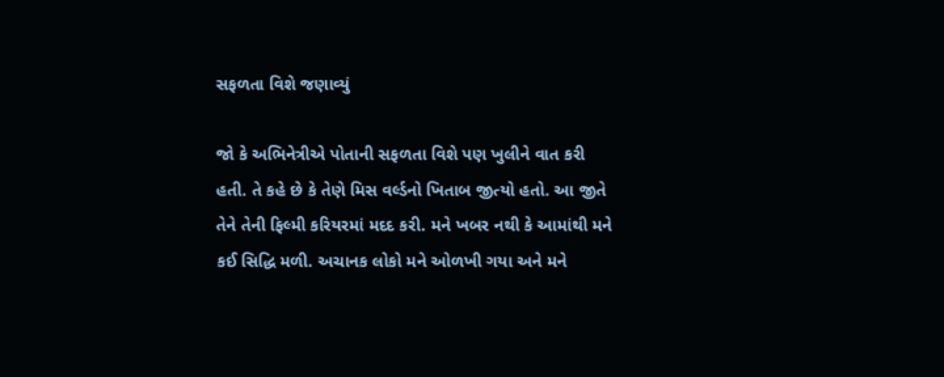સફળતા વિશે જણાવ્યું

જો કે અભિનેત્રીએ પોતાની સફળતા વિશે પણ ખુલીને વાત કરી હતી. તે કહે છે કે તેણે મિસ વર્લ્ડનો ખિતાબ જીત્યો હતો. આ જીતે તેને તેની ફિલ્મી કરિયરમાં મદદ કરી. મને ખબર નથી કે આમાંથી મને કઈ સિદ્ધિ મળી. અચાનક લોકો મને ઓળખી ગયા અને મને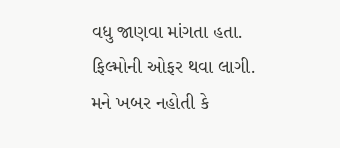વધુ જાણવા માંગતા હતા. ફિલ્મોની ઓફર થવા લાગી. મને ખબર નહોતી કે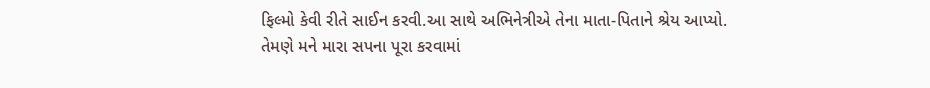ફિલ્મો કેવી રીતે સાઈન કરવી.આ સાથે અભિનેત્રીએ તેના માતા-પિતાને શ્રેય આપ્યો. તેમણે મને મારા સપના પૂરા કરવામાં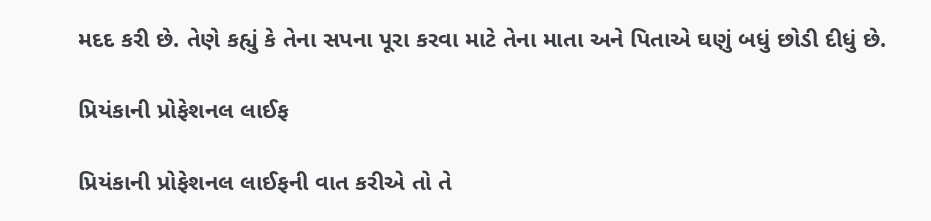મદદ કરી છે. તેણે કહ્યું કે તેના સપના પૂરા કરવા માટે તેના માતા અને પિતાએ ઘણું બધું છોડી દીધું છે.

પ્રિયંકાની પ્રોફેશનલ લાઈફ

પ્રિયંકાની પ્રોફેશનલ લાઈફની વાત કરીએ તો તે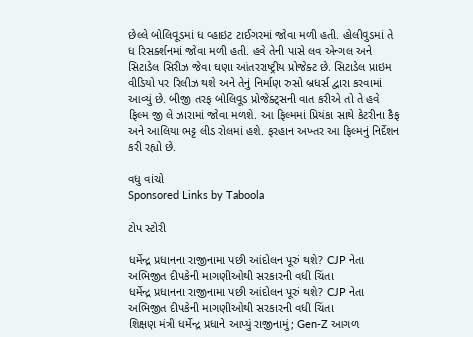છેલ્લે બોલિવૂડમાં ધ વ્હાઇટ ટાઈગરમાં જોવા મળી હતી. હોલીવુડમાં તે ધ રિસર્ક્શનમાં જોવા મળી હતી. હવે તેની પાસે લવ એન્ગલ અને સિટાડેલ સિરીઝ જેવા ઘણા આંતરરાષ્ટ્રીય પ્રોજેક્ટ છે. સિટાડેલ પ્રાઇમ વીડિયો પર રિલીઝ થશે અને તેનું નિર્માણ રુસો બ્રધર્સ દ્વારા કરવામાં આવ્યું છે. બીજી તરફ બોલિવૂડ પ્રોજેક્ટ્સની વાત કરીએ તો તે હવે ફિલ્મ જી લે ઝારામાં જોવા મળશે. આ ફિલ્મમાં પ્રિયંકા સાથે કેટરીના કૈફ અને આલિયા ભટ્ટ લીડ રોલમાં હશે. ફરહાન અખ્તર આ ફિલ્મનું નિર્દેશન કરી રહ્યો છે.

વધુ વાંચો
Sponsored Links by Taboola

ટોપ સ્ટોરી

ધર્મેન્દ્ર પ્રધાનના રાજીનામા પછી આંદોલન પૂરું થશે? CJP નેતા અભિજીત દીપકેની માગણીઓથી સરકારની વધી ચિંતા
ધર્મેન્દ્ર પ્રધાનના રાજીનામા પછી આંદોલન પૂરું થશે? CJP નેતા અભિજીત દીપકેની માગણીઓથી સરકારની વધી ચિંતા
શિક્ષણ મંત્રી ધર્મેન્દ્ર પ્રધાને આપ્યું રાજીનામું; Gen-Z આગળ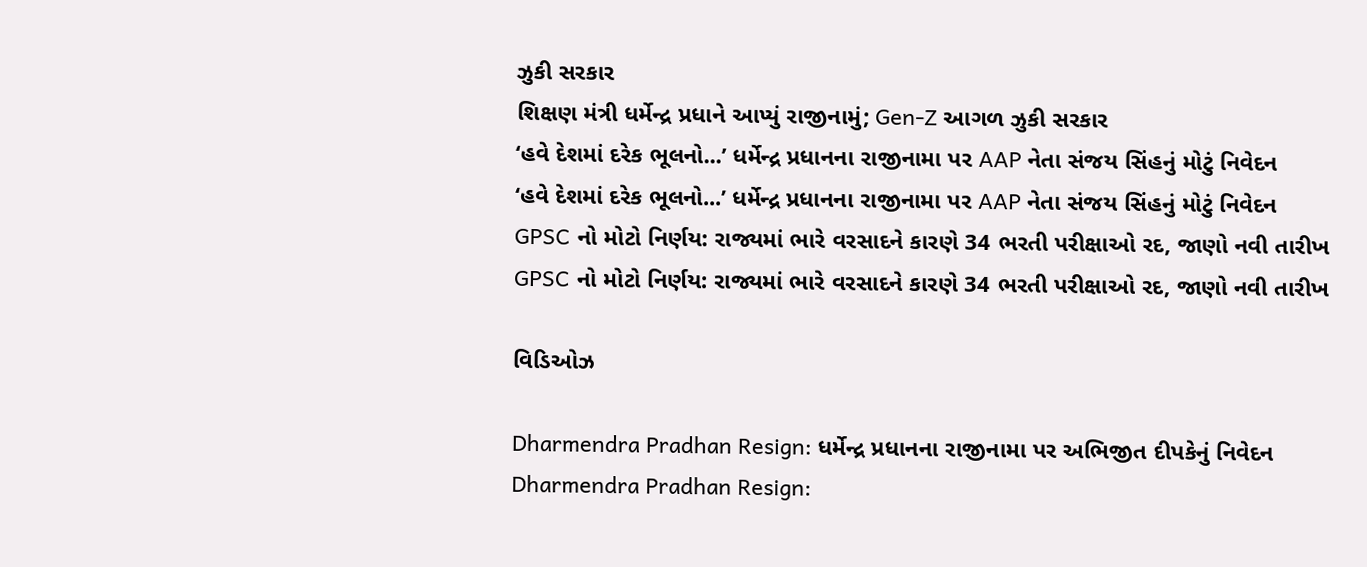ઝુકી સરકાર
શિક્ષણ મંત્રી ધર્મેન્દ્ર પ્રધાને આપ્યું રાજીનામું; Gen-Z આગળ ઝુકી સરકાર
‘હવે દેશમાં દરેક ભૂલનો...’ ધર્મેન્દ્ર પ્રધાનના રાજીનામા પર AAP નેતા સંજય સિંહનું મોટું નિવેદન
‘હવે દેશમાં દરેક ભૂલનો...’ ધર્મેન્દ્ર પ્રધાનના રાજીનામા પર AAP નેતા સંજય સિંહનું મોટું નિવેદન
GPSC નો મોટો નિર્ણય: રાજ્યમાં ભારે વરસાદને કારણે 34 ભરતી પરીક્ષાઓ રદ, જાણો નવી તારીખ
GPSC નો મોટો નિર્ણય: રાજ્યમાં ભારે વરસાદને કારણે 34 ભરતી પરીક્ષાઓ રદ, જાણો નવી તારીખ

વિડિઓઝ

Dharmendra Pradhan Resign: ધર્મેન્દ્ર પ્રધાનના રાજીનામા પર અભિજીત દીપકેનું નિવેદન
Dharmendra Pradhan Resign: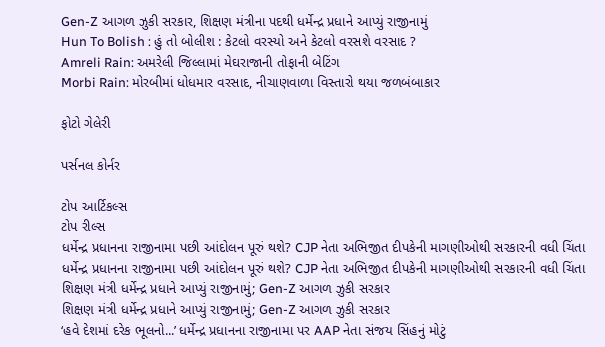Gen-Z આગળ ઝુકી સરકાર, શિક્ષણ મંત્રીના પદથી ધર્મેન્દ્ર પ્રધાને આપ્યું રાજીનામું
Hun To Bolish : હું તો બોલીશ : કેટલો વરસ્યો અને કેટલો વરસશે વરસાદ ?
Amreli Rain: અમરેલી જિલ્લામાં મેઘરાજાની તોફાની બેટિંગ
Morbi Rain: મોરબીમાં ધોધમાર વરસાદ, નીચાણવાળા વિસ્તારો થયા જળબંબાકાર

ફોટો ગેલેરી

પર્સનલ કોર્નર

ટોપ આર્ટિકલ્સ
ટોપ રીલ્સ
ધર્મેન્દ્ર પ્રધાનના રાજીનામા પછી આંદોલન પૂરું થશે? CJP નેતા અભિજીત દીપકેની માગણીઓથી સરકારની વધી ચિંતા
ધર્મેન્દ્ર પ્રધાનના રાજીનામા પછી આંદોલન પૂરું થશે? CJP નેતા અભિજીત દીપકેની માગણીઓથી સરકારની વધી ચિંતા
શિક્ષણ મંત્રી ધર્મેન્દ્ર પ્રધાને આપ્યું રાજીનામું; Gen-Z આગળ ઝુકી સરકાર
શિક્ષણ મંત્રી ધર્મેન્દ્ર પ્રધાને આપ્યું રાજીનામું; Gen-Z આગળ ઝુકી સરકાર
‘હવે દેશમાં દરેક ભૂલનો...’ ધર્મેન્દ્ર પ્રધાનના રાજીનામા પર AAP નેતા સંજય સિંહનું મોટું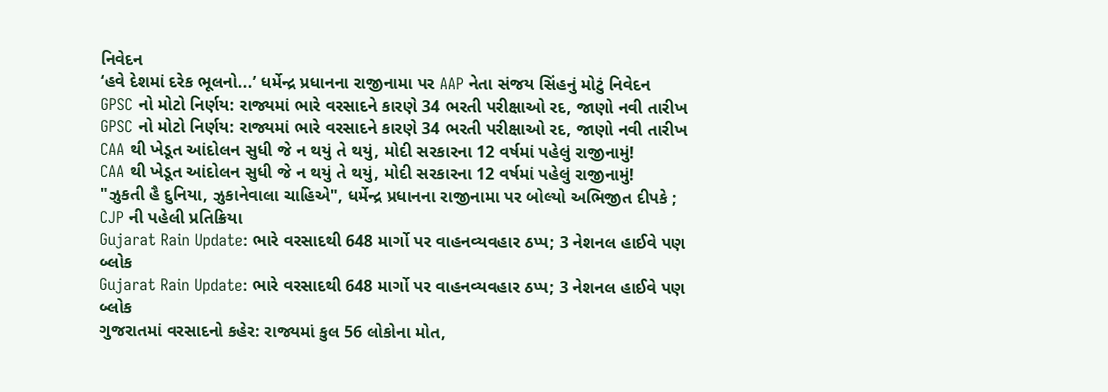નિવેદન
‘હવે દેશમાં દરેક ભૂલનો...’ ધર્મેન્દ્ર પ્રધાનના રાજીનામા પર AAP નેતા સંજય સિંહનું મોટું નિવેદન
GPSC નો મોટો નિર્ણય: રાજ્યમાં ભારે વરસાદને કારણે 34 ભરતી પરીક્ષાઓ રદ, જાણો નવી તારીખ
GPSC નો મોટો નિર્ણય: રાજ્યમાં ભારે વરસાદને કારણે 34 ભરતી પરીક્ષાઓ રદ, જાણો નવી તારીખ
CAA થી ખેડૂત આંદોલન સુધી જે ન થયું તે થયું, મોદી સરકારના 12 વર્ષમાં પહેલું રાજીનામું!
CAA થી ખેડૂત આંદોલન સુધી જે ન થયું તે થયું, મોદી સરકારના 12 વર્ષમાં પહેલું રાજીનામું!
"ઝુકતી હૈ દુનિયા, ઝુકાનેવાલા ચાહિએ", ધર્મેન્દ્ર પ્રધાનના રાજીનામા પર બોલ્યો અભિજીત દીપકે ; CJP ની પહેલી પ્રતિક્રિયા
Gujarat Rain Update: ભારે વરસાદથી 648 માર્ગો પર વાહનવ્યવહાર ઠપ્પ; 3 નેશનલ હાઈવે પણ બ્લોક
Gujarat Rain Update: ભારે વરસાદથી 648 માર્ગો પર વાહનવ્યવહાર ઠપ્પ; 3 નેશનલ હાઈવે પણ બ્લોક
ગુજરાતમાં વરસાદનો કહેર: રાજ્યમાં કુલ 56 લોકોના મોત,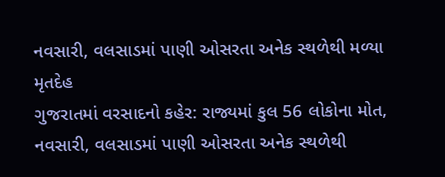નવસારી, વલસાડમાં પાણી ઓસરતા અનેક સ્થળેથી મળ્યા મૃતદેહ
ગુજરાતમાં વરસાદનો કહેર: રાજ્યમાં કુલ 56 લોકોના મોત, નવસારી, વલસાડમાં પાણી ઓસરતા અનેક સ્થળેથી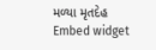મળ્યા મૃતદેહ
Embed widget